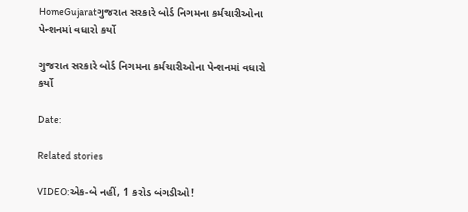HomeGujaratગુજરાત સરકારે બોર્ડ નિગમના કર્મચારીઓના પેન્શનમાં વધારો કર્યો

ગુજરાત સરકારે બોર્ડ નિગમના કર્મચારીઓના પેન્શનમાં વધારો કર્યો

Date:

Related stories

VIDEO:એક-બે નહીં, 1 કરોડ બંગડીઓ!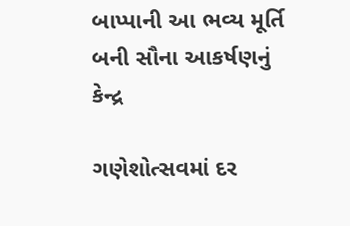બાપ્પાની આ ભવ્ય મૂર્તિ બની સૌના આકર્ષણનું કેન્દ્ર

ગણેશોત્સવમાં દર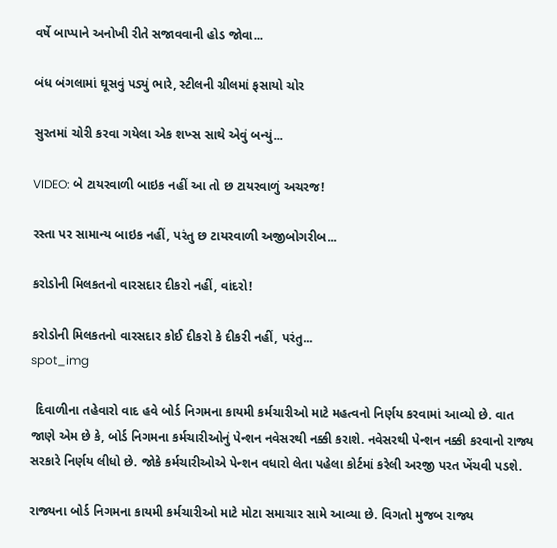વર્ષે બાપ્પાને અનોખી રીતે સજાવવાની હોડ જોવા...

બંધ બંગલામાં ઘૂસવું પડ્યું ભારે, સ્ટીલની ગ્રીલમાં ફસાયો ચોર

સુરતમાં ચોરી કરવા ગયેલા એક શખ્સ સાથે એવું બન્યું...

VIDEO: બે ટાયરવાળી બાઇક નહીં આ તો છ ટાયરવાળું અચરજ!

રસ્તા પર સામાન્ય બાઇક નહીં, પરંતુ છ ટાયરવાળી અજીબોગરીબ...

કરોડોની મિલકતનો વારસદાર દીકરો નહીં, વાંદરો!

કરોડોની મિલકતનો વારસદાર કોઈ દીકરો કે દીકરી નહીં, પરંતુ...
spot_img

 દિવાળીના તહેવારો વાદ હવે બોર્ડ નિગમના કાયમી કર્મચારીઓ માટે મહત્વનો નિર્ણય કરવામાં આવ્યો છે. વાત જાણે એમ છે કે, બોર્ડ નિગમના કર્મચારીઓનું પેન્શન નવેસરથી નક્કી કરાશે. નવેસરથી પેન્શન નક્કી કરવાનો રાજ્ય સરકારે નિર્ણય લીધો છે. જોકે કર્મચારીઓએ પેન્શન વધારો લેતા પહેલા કોર્ટમાં કરેલી અરજી પરત ખેંચવી પડશે.

રાજ્યના બોર્ડ નિગમના કાયમી કર્મચારીઓ માટે મોટા સમાચાર સામે આવ્યા છે. વિગતો મુજબ રાજ્ય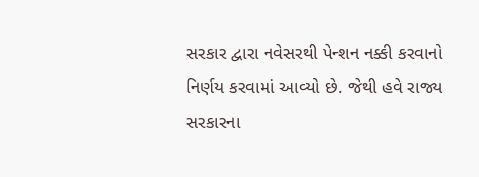સરકાર દ્વારા નવેસરથી પેન્શન નક્કી કરવાનો નિર્ણય કરવામાં આવ્યો છે. જેથી હવે રાજ્ય સરકારના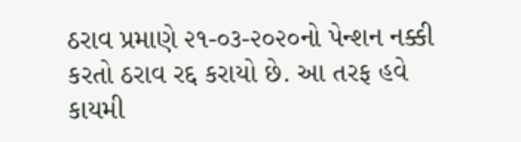ઠરાવ પ્રમાણે ૨૧-૦૩-૨૦૨૦નો પેન્શન નક્કી કરતો ઠરાવ રદ્દ કરાયો છે. આ તરફ હવે કાયમી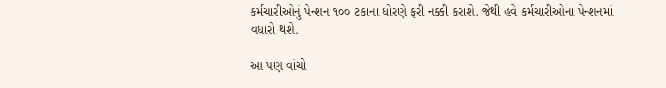કર્મચારીઓનું પેન્શન ૧૦૦ ટકાના ધોરણે ફરી નક્કી કરાશે. જેથી હવે કર્મચારીઓના પેન્શનમાં વધારો થશે.

આ પણ વાંચો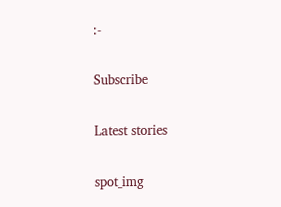:-

Subscribe

Latest stories

spot_img